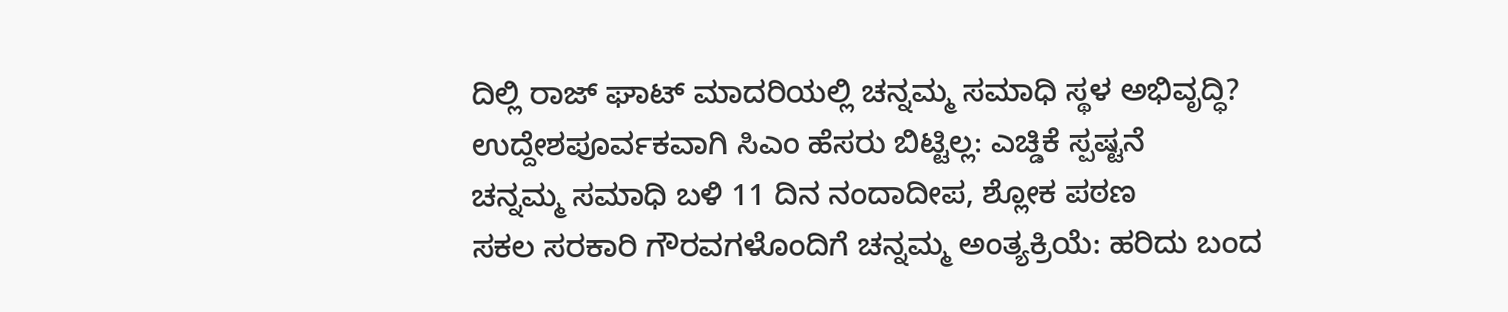ದಿಲ್ಲಿ ರಾಜ್ ಘಾಟ್ ಮಾದರಿಯಲ್ಲಿ ಚನ್ನಮ್ಮ ಸಮಾಧಿ ಸ್ಥಳ ಅಭಿವೃದ್ಧಿ?
ಉದ್ದೇಶಪೂರ್ವಕವಾಗಿ ಸಿಎಂ ಹೆಸರು ಬಿಟ್ಟಿಲ್ಲ: ಎಚ್ಡಿಕೆ ಸ್ಪಷ್ಟನೆ
ಚನ್ನಮ್ಮ ಸಮಾಧಿ ಬಳಿ 11 ದಿನ ನಂದಾದೀಪ, ಶ್ಲೋಕ ಪಠಣ
ಸಕಲ ಸರಕಾರಿ ಗೌರವಗಳೊಂದಿಗೆ ಚನ್ನಮ್ಮ ಅಂತ್ಯಕ್ರಿಯೆ: ಹರಿದು ಬಂದ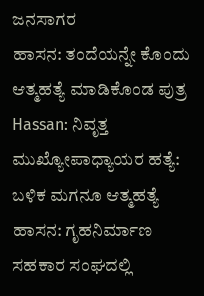ಜನಸಾಗರ
ಹಾಸನ: ತಂದೆಯನ್ನೇ ಕೊಂದು ಆತ್ಮಹತ್ಯೆ ಮಾಡಿಕೊಂಡ ಪುತ್ರ
Hassan: ನಿವೃತ್ತ ಮುಖ್ಯೋಪಾಧ್ಯಾಯರ ಹತ್ಯೆ: ಬಳಿಕ ಮಗನೂ ಆತ್ಮಹತ್ಯೆ
ಹಾಸನ: ಗೃಹನಿರ್ಮಾಣ ಸಹಕಾರ ಸಂಘದಲ್ಲಿ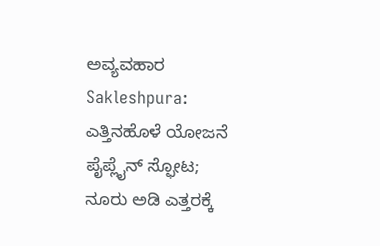ಅವ್ಯವಹಾರ
Sakleshpura: ಎತ್ತಿನಹೊಳೆ ಯೋಜನೆ ಪೈಪ್ಲೈನ್ ಸ್ಫೋಟ; ನೂರು ಅಡಿ ಎತ್ತರಕ್ಕೆ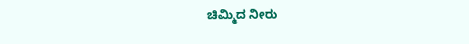ಚಿಮ್ಮಿದ ನೀರು